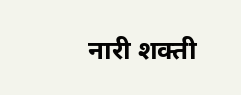नारी शक्ती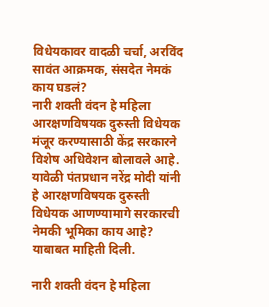विधेयकावर वादळी चर्चा, अरविंद सावंत आक्रमक, संसदेत नेमकं काय घडलं?
नारी शक्ती वंदन हे महिला आरक्षणविषयक दुरुस्ती विधेयक मंजूर करण्यासाठी केंद्र सरकारने विशेष अधिवेशन बोलावले आहे. यावेळी पंतप्रधान नरेंद्र मोदी यांनी हे आरक्षणविषयक दुरुस्ती विधेयक आणण्यामागे सरकारची नेमकी भूमिका काय आहे? याबाबत माहिती दिली.

नारी शक्ती वंदन हे महिला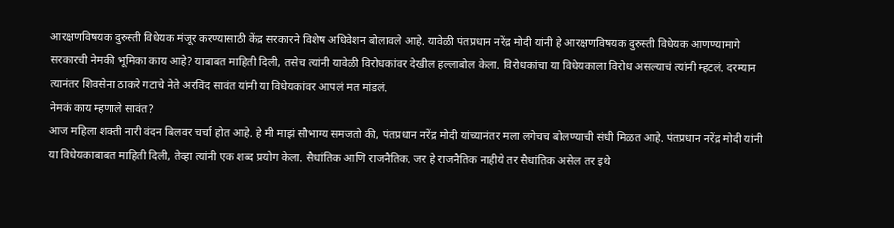आरक्षणविषयक दुरुस्ती विधेयक मंजूर करण्यासाठी केंद्र सरकारने विशेष अधिवेशन बोलावले आहे. यावेळी पंतप्रधान नरेंद्र मोदी यांनी हे आरक्षणविषयक दुरुस्ती विधेयक आणण्यामागे सरकारची नेमकी भूमिका काय आहे? याबाबत माहिती दिली, तसेच त्यांनी यावेळी विरोधकांवर देखील हल्लाबोल केला. विरोधकांचा या विधेयकाला विरोध असल्याचं त्यांनी म्हटलं. दरम्यान त्यानंतर शिवसेना ठाकरे गटाचे नेते अरविंद सावंत यांनी या विधेयकांवर आपलं मत मांडलं.
नेमकं काय म्हणाले सावंत?
आज महिला शक्ती नारी वंदन बिलवर चर्चा होत आहे. हे मी माझं सौभाग्य समजतो की, पंतप्रधान नरेंद्र मोदी यांच्यानंतर मला लगेचच बोलण्याची संधी मिळत आहे. पंतप्रधान नरेंद्र मोदी यांनी या विधेयकाबाबत माहिती दिली, तेव्हा त्यांनी एक शब्द प्रयोग केला. सैधांतिक आणि राजनैतिक. जर हे राजनैतिक नाहीये तर सैधांतिक असेल तर इथे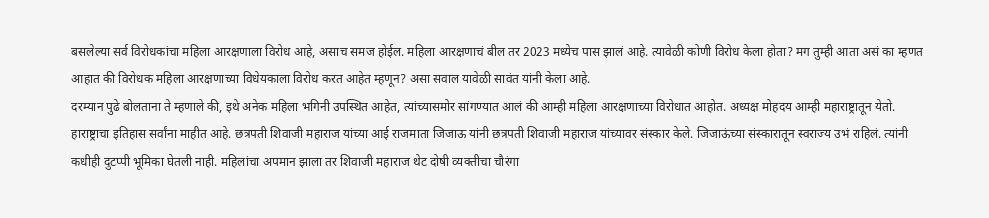बसलेल्या सर्व विरोधकांचा महिला आरक्षणाला विरोध आहे, असाच समज होईल. महिला आरक्षणाचं बील तर 2023 मध्येच पास झालं आहे. त्यावेळी कोणी विरोध केला होता? मग तुम्ही आता असं का म्हणत आहात की विरोधक महिला आरक्षणाच्या विधेयकाला विरोध करत आहेत म्हणून? असा सवाल यावेळी सावंत यांनी केला आहे.
दरम्यान पुढे बोलताना ते म्हणाले की, इथे अनेक महिला भगिनी उपस्थित आहेत, त्यांच्यासमोर सांगण्यात आलं की आम्ही महिला आरक्षणाच्या विरोधात आहोत. अध्यक्ष मोहदय आम्ही महाराष्ट्रातून येतो. हाराष्ट्राचा इतिहास सर्वांना माहीत आहे. छत्रपती शिवाजी महाराज यांच्या आई राजमाता जिजाऊ यांनी छत्रपती शिवाजी महाराज यांच्यावर संस्कार केले. जिजाऊंच्या संस्कारातून स्वराज्य उभं राहिलं. त्यांनी कधीही दुटप्पी भूमिका घेतली नाही. महिलांचा अपमान झाला तर शिवाजी महाराज थेट दोषी व्यक्तीचा चौरंगा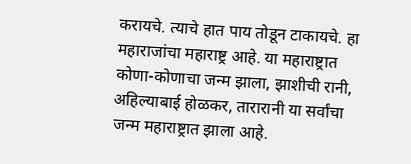करायचे. त्याचे हात पाय तोडून टाकायचे. हा महाराजांचा महाराष्ट्र आहे. या महाराष्ट्रात कोणा-कोणाचा जन्म झाला, झाशीची रानी, अहिल्याबाई होळकर, तारारानी या सर्वांचा जन्म महाराष्ट्रात झाला आहे.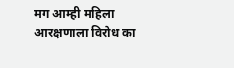मग आम्ही महिला आरक्षणाला विरोध का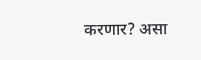करणार? असा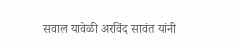सवाल यावेळी अरविंद सावंत यांनी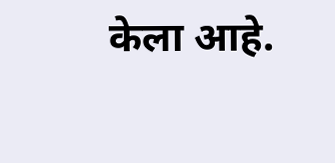केला आहे.